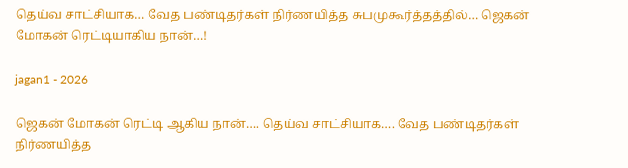தெய்வ சாட்சியாக… வேத பண்டிதர்கள் நிர்ணயித்த சுபமுகூர்த்தத்தில்… ஜெகன் மோகன் ரெட்டியாகிய நான்…!

jagan1 - 2026

ஜெகன் மோகன் ரெட்டி ஆகிய நான்…. தெய்வ சாட்சியாக…. வேத பண்டிதர்கள் நிர்ணயித்த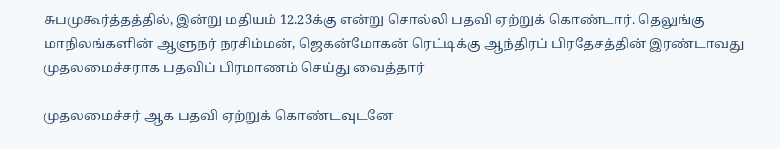சுபமுகூர்த்தத்தில், இன்று மதியம் 12.23க்கு என்று சொல்லி பதவி ஏற்றுக் கொண்டார். தெலுங்கு மாநிலங்களின் ஆளுநர் நரசிம்மன், ஜெகன்மோகன் ரெட்டிக்கு ஆந்திரப் பிரதேசத்தின் இரண்டாவது முதலமைச்சராக பதவிப் பிரமாணம் செய்து வைத்தார்

முதலமைச்சர் ஆக பதவி ஏற்றுக் கொண்டவுடனே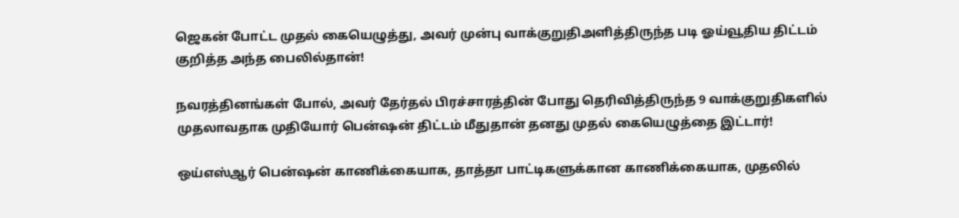ஜெகன் போட்ட முதல் கையெழுத்து, அவர் முன்பு வாக்குறுதிஅளித்திருந்த படி ஓய்வூதிய திட்டம் குறித்த அந்த பைலில்தான்!

நவரத்தினங்கள் போல், அவர் தேர்தல் பிரச்சாரத்தின் போது தெரிவித்திருந்த 9 வாக்குறுதிகளில் முதலாவதாக முதியோர் பென்ஷன் திட்டம் மீதுதான் தனது முதல் கையெழுத்தை இட்டார்!

ஒய்எஸ்ஆர் பென்ஷன் காணிக்கையாக, தாத்தா பாட்டிகளுக்கான காணிக்கையாக, முதலில்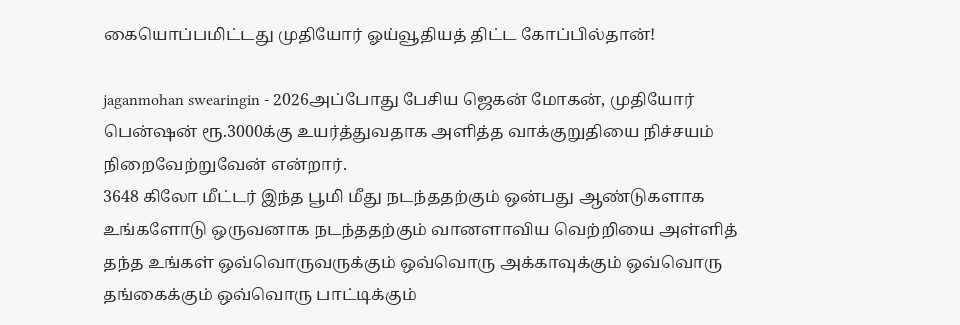கையொப்பமிட்டது முதியோர் ஓய்வூதியத் திட்ட கோப்பில்தான்!

jaganmohan swearingin - 2026அப்போது பேசிய ஜெகன் மோகன், முதியோர் பென்ஷன் ரூ.3000க்கு உயர்த்துவதாக அளித்த வாக்குறுதியை நிச்சயம் நிறைவேற்றுவேன் என்றார்.
3648 கிலோ மீட்டர் இந்த பூமி மீது நடந்ததற்கும் ஒன்பது ஆண்டுகளாக உங்களோடு ஒருவனாக நடந்ததற்கும் வானளாவிய வெற்றியை அள்ளித் தந்த உங்கள் ஒவ்வொருவருக்கும் ஒவ்வொரு அக்காவுக்கும் ஒவ்வொரு தங்கைக்கும் ஒவ்வொரு பாட்டிக்கும்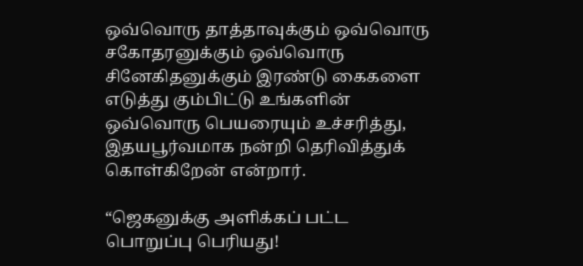ஒவ்வொரு தாத்தாவுக்கும் ஒவ்வொரு சகோதரனுக்கும் ஒவ்வொரு சினேகிதனுக்கும் இரண்டு கைகளை எடுத்து கும்பிட்டு உங்களின் ஒவ்வொரு பெயரையும் உச்சரித்து, இதயபூர்வமாக நன்றி தெரிவித்துக் கொள்கிறேன் என்றார்.

“ஜெகனுக்கு அளிக்கப் பட்ட பொறுப்பு பெரியது!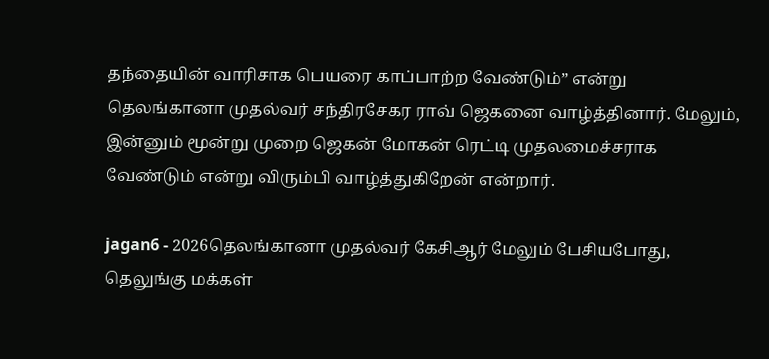தந்தையின் வாரிசாக பெயரை காப்பாற்ற வேண்டும்” என்று தெலங்கானா முதல்வர் சந்திரசேகர ராவ் ஜெகனை வாழ்த்தினார். மேலும், இன்னும் மூன்று முறை ஜெகன் மோகன் ரெட்டி முதலமைச்சராக வேண்டும் என்று விரும்பி வாழ்த்துகிறேன் என்றார்.

jagan6 - 2026தெலங்கானா முதல்வர் கேசிஆர் மேலும் பேசியபோது, தெலுங்கு மக்கள்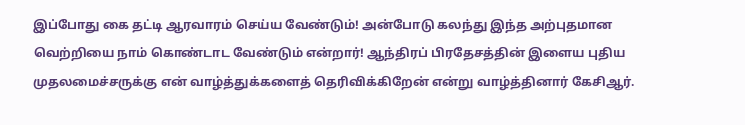இப்போது கை தட்டி ஆரவாரம் செய்ய வேண்டும்! அன்போடு கலந்து இந்த அற்புதமான வெற்றியை நாம் கொண்டாட வேண்டும் என்றார்! ஆந்திரப் பிரதேசத்தின் இளைய புதிய முதலமைச்சருக்கு என் வாழ்த்துக்களைத் தெரிவிக்கிறேன் என்று வாழ்த்தினார் கேசிஆர்.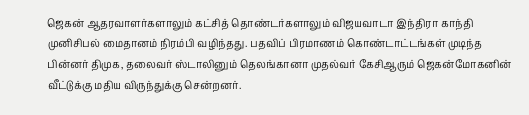ஜெகன் ஆதரவாளர்களாலும் கட்சித் தொண்டர்களாலும் விஜயவாடா இந்திரா காந்தி முனிசிபல் மைதானம் நிரம்பி வழிந்தது. பதவிப் பிரமாணம் கொண்டாட்டங்கள் முடிந்த பின்னர் திமுக, தலைவர் ஸ்டாலினும் தெலங்கானா முதல்வர் கேசிஆரும் ஜெகன்மோகனின் வீட்டுக்கு மதிய விருந்துக்கு சென்றனர்.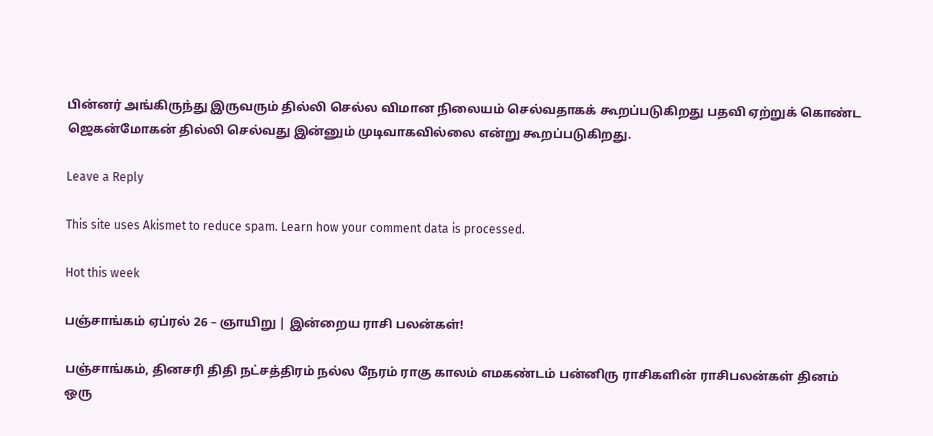பின்னர் அங்கிருந்து இருவரும் தில்லி செல்ல விமான நிலையம் செல்வதாகக் கூறப்படுகிறது பதவி ஏற்றுக் கொண்ட ஜெகன்மோகன் தில்லி செல்வது இன்னும் முடிவாகவில்லை என்று கூறப்படுகிறது.

Leave a Reply

This site uses Akismet to reduce spam. Learn how your comment data is processed.

Hot this week

பஞ்சாங்கம் ஏப்ரல் 26 – ஞாயிறு | இன்றைய ராசி பலன்கள்!

பஞ்சாங்கம், தினசரி திதி நட்சத்திரம் நல்ல நேரம் ராகு காலம் எமகண்டம் பன்னிரு ராசிகளின் ராசிபலன்கள் தினம் ஒரு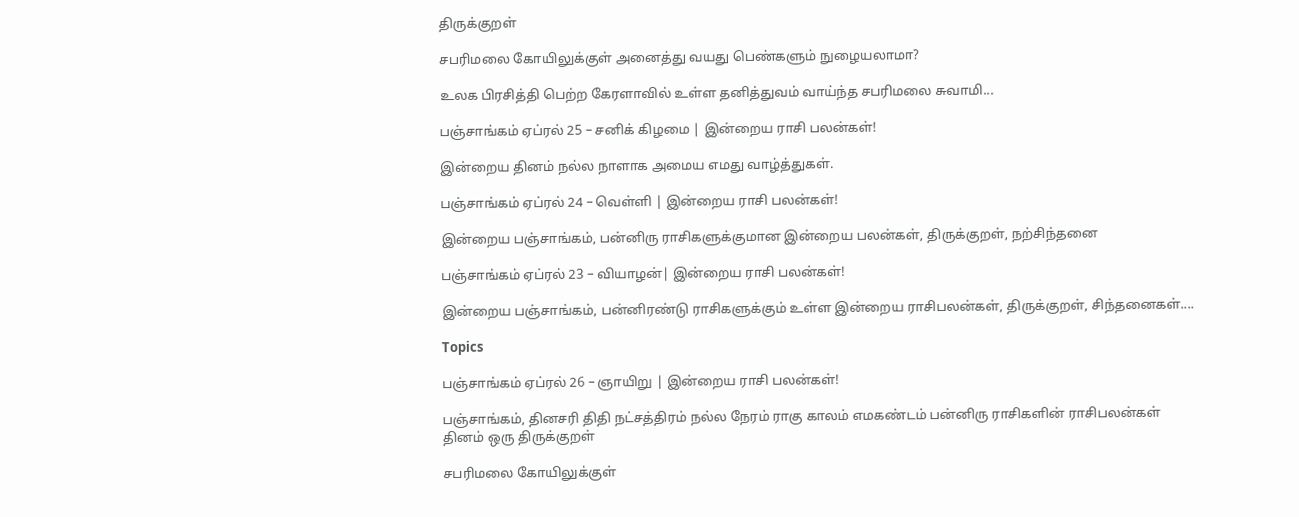திருக்குறள்

சபரிமலை கோயிலுக்குள் அனைத்து வயது பெண்களும் நுழையலாமா?

உலக பிரசித்தி பெற்ற கேரளாவில் உள்ள தனித்துவம் வாய்ந்த சபரிமலை சுவாமி...

பஞ்சாங்கம் ஏப்ரல் 25 – சனிக் கிழமை | இன்றைய ராசி பலன்கள்!

இன்றைய தினம் நல்ல நாளாக அமைய எமது வாழ்த்துகள்.

பஞ்சாங்கம் ஏப்ரல் 24 – வெள்ளி | இன்றைய ராசி பலன்கள்!

இன்றைய பஞ்சாங்கம், பன்னிரு ராசிகளுக்குமான இன்றைய பலன்கள், திருக்குறள், நற்சிந்தனை

பஞ்சாங்கம் ஏப்ரல் 23 – வியாழன்| இன்றைய ராசி பலன்கள்!

இன்றைய பஞ்சாங்கம், பன்னிரண்டு ராசிகளுக்கும் உள்ள இன்றைய ராசிபலன்கள், திருக்குறள், சிந்தனைகள்....

Topics

பஞ்சாங்கம் ஏப்ரல் 26 – ஞாயிறு | இன்றைய ராசி பலன்கள்!

பஞ்சாங்கம், தினசரி திதி நட்சத்திரம் நல்ல நேரம் ராகு காலம் எமகண்டம் பன்னிரு ராசிகளின் ராசிபலன்கள் தினம் ஒரு திருக்குறள்

சபரிமலை கோயிலுக்குள்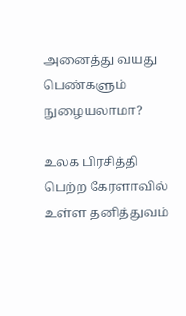அனைத்து வயது பெண்களும் நுழையலாமா?

உலக பிரசித்தி பெற்ற கேரளாவில் உள்ள தனித்துவம்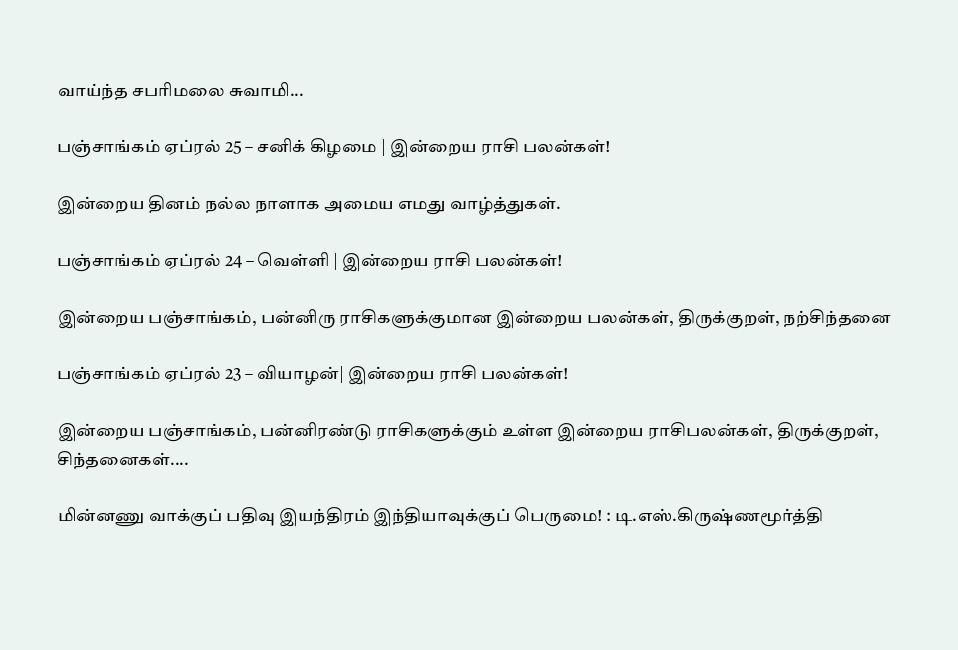வாய்ந்த சபரிமலை சுவாமி...

பஞ்சாங்கம் ஏப்ரல் 25 – சனிக் கிழமை | இன்றைய ராசி பலன்கள்!

இன்றைய தினம் நல்ல நாளாக அமைய எமது வாழ்த்துகள்.

பஞ்சாங்கம் ஏப்ரல் 24 – வெள்ளி | இன்றைய ராசி பலன்கள்!

இன்றைய பஞ்சாங்கம், பன்னிரு ராசிகளுக்குமான இன்றைய பலன்கள், திருக்குறள், நற்சிந்தனை

பஞ்சாங்கம் ஏப்ரல் 23 – வியாழன்| இன்றைய ராசி பலன்கள்!

இன்றைய பஞ்சாங்கம், பன்னிரண்டு ராசிகளுக்கும் உள்ள இன்றைய ராசிபலன்கள், திருக்குறள், சிந்தனைகள்....

மின்னணு வாக்குப் பதிவு இயந்திரம் இந்தியாவுக்குப் பெருமை! : டி.எஸ்.கிருஷ்ணமூர்த்தி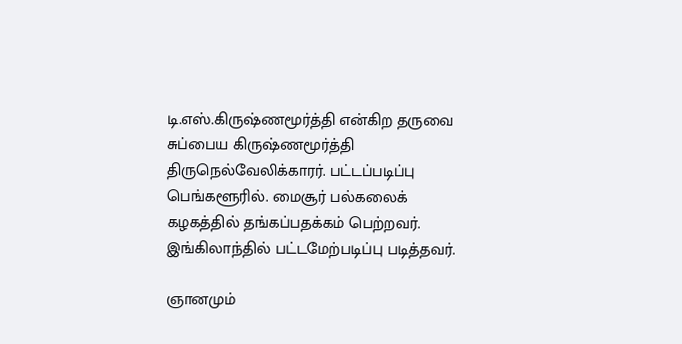டி.எஸ்.கிருஷ்ணமூர்த்தி என்கிற தருவை சுப்பைய கிருஷ்ணமூர்த்தி திருநெல்வேலிக்காரர். பட்டப்படிப்பு பெங்களூரில். மைசூர் பல்கலைக் கழகத்தில் தங்கப்பதக்கம் பெற்றவர். இங்கிலாந்தில் பட்டமேற்படிப்பு படித்தவர்.

ஞானமும்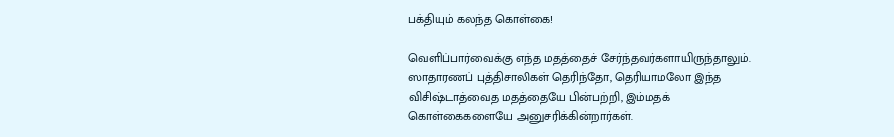பக்தியும் கலந்த கொள்கை!

வெளிப்பார்வைக்கு எந்த மதத்தைச் சேர்ந்தவர்களாயிருந்தாலும். ஸாதாரணப் புத்திசாலிகள் தெரிந்தோ, தெரியாமலோ இந்த விசிஷ்டாத்வைத மதத்தையே பின்பற்றி, இம்மதக் கொள்கைகளையே அனுசரிக்கின்றார்கள்.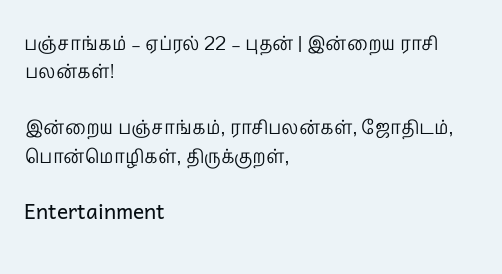பஞ்சாங்கம் – ஏப்ரல் 22 – புதன் | இன்றைய ராசி பலன்கள்!

இன்றைய பஞ்சாங்கம், ராசிபலன்கள், ஜோதிடம், பொன்மொழிகள், திருக்குறள்,

Entertainment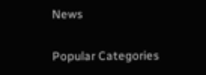News

Popular Categories